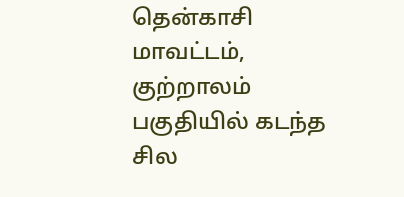தென்காசி மாவட்டம், குற்றாலம் பகுதியில் கடந்த சில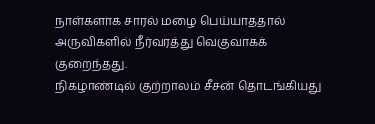நாள்களாக சாரல் மழை பெய்யாததால் அருவிகளில் நீர்வரத்து வெகுவாகக் குறைந்தது.
நிகழாண்டில் குற்றாலம் சீசன் தொடங்கியது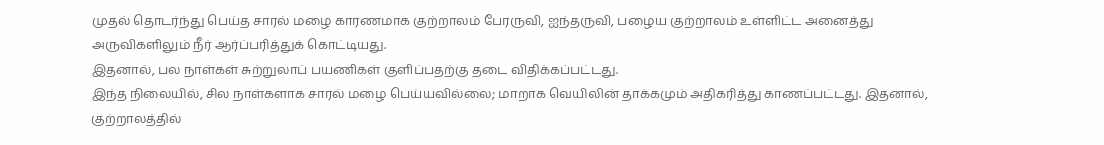முதல் தொடர்ந்து பெய்த சாரல் மழை காரணமாக குற்றாலம் பேரருவி, ஐந்தருவி, பழைய குற்றாலம் உள்ளிட்ட அனைத்து அருவிகளிலும் நீர் ஆர்ப்பரித்துக் கொட்டியது.
இதனால், பல நாள்கள் சுற்றுலாப் பயணிகள் குளிப்பதற்கு தடை விதிக்கப்பட்டது.
இந்த நிலையில், சில நாள்களாக சாரல் மழை பெய்யவில்லை; மாறாக வெயிலின் தாக்கமும் அதிகரித்து காணப்பட்டது. இதனால், குற்றாலத்தில்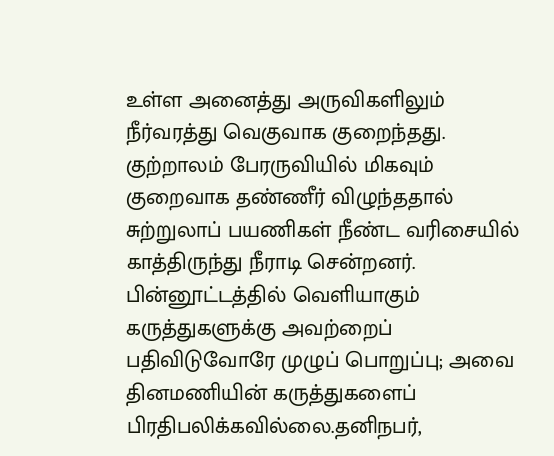உள்ள அனைத்து அருவிகளிலும் நீர்வரத்து வெகுவாக குறைந்தது. குற்றாலம் பேரருவியில் மிகவும் குறைவாக தண்ணீர் விழுந்ததால் சுற்றுலாப் பயணிகள் நீண்ட வரிசையில் காத்திருந்து நீராடி சென்றனர்.
பின்னூட்டத்தில் வெளியாகும் கருத்துகளுக்கு அவற்றைப் பதிவிடுவோரே முழுப் பொறுப்பு; அவை தினமணியின் கருத்துகளைப் பிரதிபலிக்கவில்லை.தனிநபர்,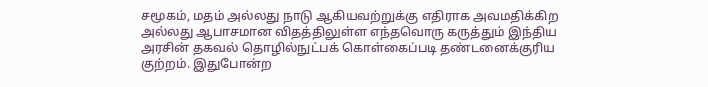சமூகம், மதம் அல்லது நாடு ஆகியவற்றுக்கு எதிராக அவமதிக்கிற அல்லது ஆபாசமான விதத்திலுள்ள எந்தவொரு கருத்தும் இந்திய அரசின் தகவல் தொழில்நுட்பக் கொள்கைப்படி தண்டனைக்குரிய குற்றம். இதுபோன்ற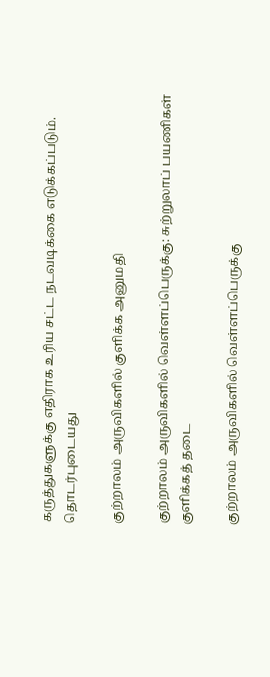கருத்துகளுக்கு எதிராக உரிய சட்ட நடவடிக்கை எடுக்கப்படும்.
தொடர்புடையது

குற்றாலம் அருவிகளில் குளிக்க அனுமதி

குற்றாலம் அருவிகளில் வெள்ளப்பெருக்கு: சுற்றுலாப் பயணிகள் குளிக்கத் தடை

குற்றாலம் அருவிகளில் வெள்ளப்பெருக்கு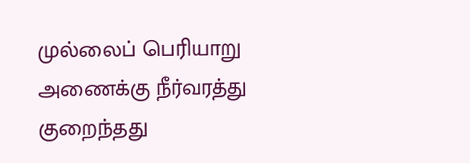முல்லைப் பெரியாறு அணைக்கு நீர்வரத்து குறைந்தது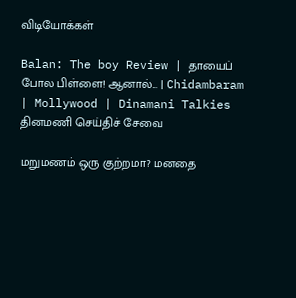விடியோக்கள்

Balan: The boy Review | தாயைப் போல பிள்ளை! ஆனால்... | Chidambaram | Mollywood | Dinamani Talkies
தினமணி செய்திச் சேவை

மறுமணம் ஒரு குற்றமா? மனதை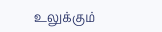உலுக்கும்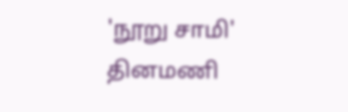'நூறு சாமி'
தினமணி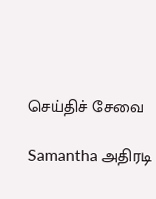செய்திச் சேவை

Samantha அதிரடி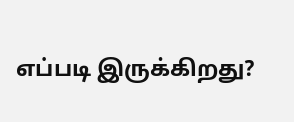எப்படி இருக்கிறது?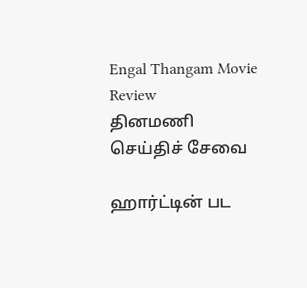Engal Thangam Movie Review
தினமணி செய்திச் சேவை

ஹார்ட்டின் பட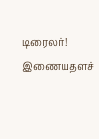டிரைலர்!
இணையதளச்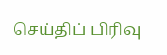செய்திப் பிரிவு